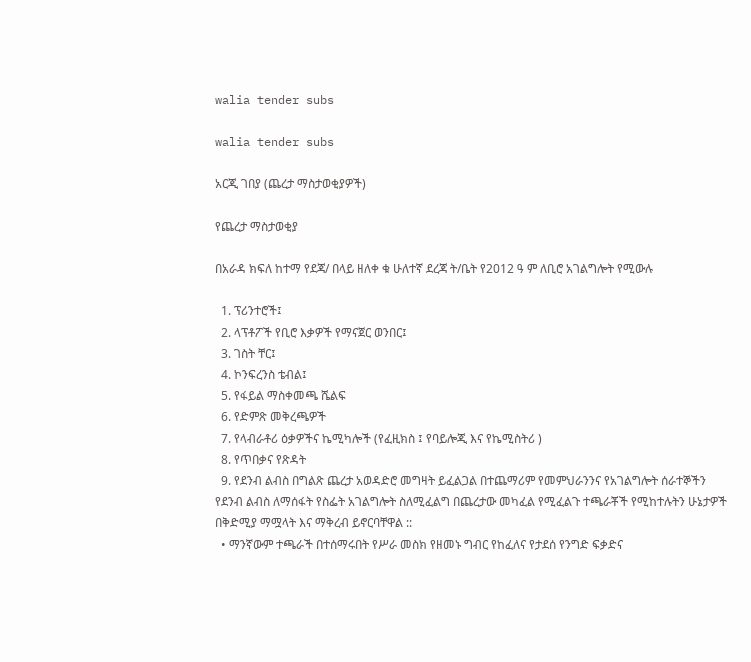walia tender subs

walia tender subs

አርጂ ገበያ (ጨረታ ማስታወቂያዎች)

የጨረታ ማስታወቂያ

በአራዳ ክፍለ ከተማ የደጃ/ በላይ ዘለቀ ቁ ሁለተኛ ደረጃ ት/ቤት የ2012 ዓ ም ለቢሮ አገልግሎት የሚውሉ

  1. ፕሪንተሮች፤
  2. ላፕቶፖች የቢሮ እቃዎች የማናጀር ወንበር፤
  3. ገስት ቸር፤
  4. ኮንፍረንስ ቴብል፤
  5. የፋይል ማስቀመጫ ሼልፍ
  6. የድምጽ መቅረጫዎች
  7. የላብራቶሪ ዕቃዎችና ኬሚካሎች (የፈዚክስ ፤ የባይሎጂ እና የኬሚስትሪ )
  8. የጥበቃና የጽዳት
  9. የደንብ ልብስ በግልጽ ጨረታ አወዳድሮ መግዛት ይፈልጋል በተጨማሪም የመምህራንንና የአገልግሎት ሰራተኞችን የደንብ ልብስ ለማሰፋት የስፌት አገልግሎት ስለሚፈልግ በጨረታው መካፈል የሚፈልጉ ተጫራቾች የሚከተሉትን ሁኔታዎች በቅድሚያ ማሟላት እና ማቅረብ ይኖርባቸዋል ::
  • ማንኛውም ተጫራች በተሰማሩበት የሥራ መስክ የዘመኑ ግብር የከፈለና የታደሰ የንግድ ፍቃድና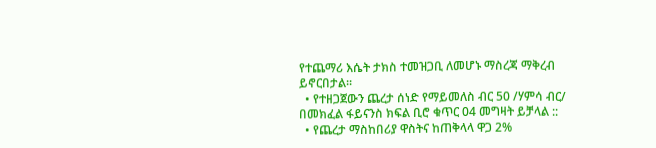የተጨማሪ እሴት ታክስ ተመዝጋቢ ለመሆኑ ማስረጃ ማቅረብ ይኖርበታል፡፡
  • የተዘጋጀውን ጨረታ ሰነድ የማይመለስ ብር 50 /ሃምሳ ብር/ በመክፈል ፋይናንስ ክፍል ቢሮ ቁጥር 04 መግዛት ይቻላል ::
  • የጨረታ ማስከበሪያ ዋስትና ከጠቅላላ ዋጋ 2%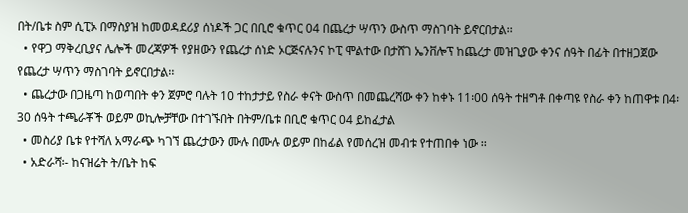በት/ቤቱ ስም ሲፒኦ በማስያዝ ከመወዳደሪያ ሰነዶች ጋር በቢሮ ቁጥር 04 በጨረታ ሣጥን ውስጥ ማስገባት ይኖርበታል፡፡
  • የዋጋ ማቅረቢያና ሌሎች መረጃዎች የያዘውን የጨረታ ሰነድ ኦርጅናሉንና ኮፒ ሞልተው በታሸገ ኤንቨሎፕ ከጨረታ መዝጊያው ቀንና ሰዓት በፊት በተዘጋጀው የጨረታ ሣጥን ማስገባት ይኖርበታል፡፡
  • ጨረታው በጋዜጣ ከወጣበት ቀን ጀምሮ ባሉት 10 ተከታታይ የስራ ቀናት ውስጥ በመጨረሻው ቀን ከቀኑ 11፡00 ሰዓት ተዘግቶ በቀጣዩ የስራ ቀን ከጠዋቱ በ4፡30 ሰዓት ተጫራቾች ወይም ወኪሎቻቸው በተገኙበት በትም/ቤቱ በቢሮ ቁጥር 04 ይከፈታል
  • መስሪያ ቤቱ የተሻለ አማራጭ ካገኘ ጨረታውን ሙሉ በሙሉ ወይም በከፊል የመሰረዝ መብቱ የተጠበቀ ነው ፡፡
  • አድራሻ፡- ከናዝሬት ት/ቤት ከፍ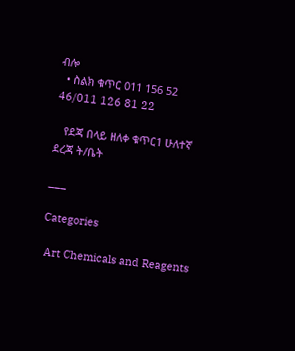ብሎ
  • ስልክ ቁጥር 011 156 52 46/011 126 81 22

   የደጃ በላይ ዘለቀ ቁጥር1 ሁለተኛ ደረጃ ት/ቤት

___

Categories

 Art Chemicals and Reagents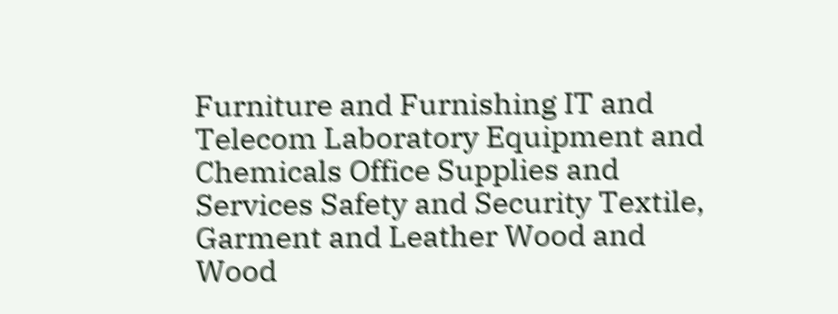Furniture and Furnishing IT and Telecom Laboratory Equipment and Chemicals Office Supplies and Services Safety and Security Textile, Garment and Leather Wood and Wood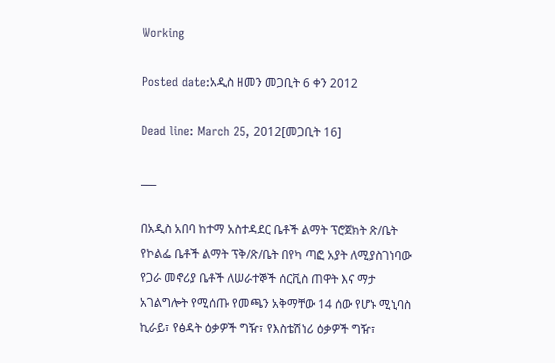Working

Posted date:አዲስ ዘመን መጋቢት 6 ቀን 2012

Dead line: March 25, 2012[መጋቢት 16]

___

በአዲስ አበባ ከተማ አስተዳደር ቤቶች ልማት ፕሮጀክት ጽ/ቤት የኮልፌ ቤቶች ልማት ፕቅ/ጽ/ቤት በየካ ጣፎ አያት ለሚያስገነባው የጋራ መኖሪያ ቤቶች ለሠራተኞች ሰርቪስ ጠዋት እና ማታ አገልግሎት የሚሰጡ የመጫን አቅማቸው 14 ሰው የሆኑ ሚኒባስ ኪራይ፣ የፅዳት ዕቃዎች ግዥ፣ የእስቴሽነሪ ዕቃዎች ግዥ፣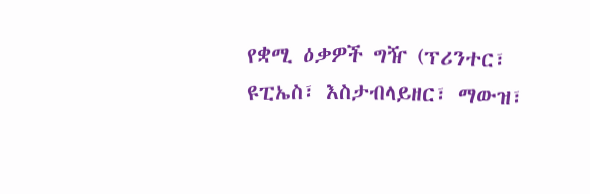የቋሚ ዕቃዎች ግዥ (ፕሪንተር፣ ዩፒኤስ፣ እስታብላይዘር፣ ማውዝ፣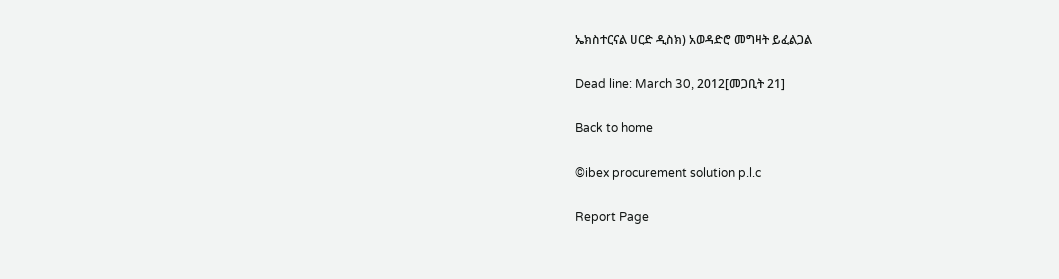ኤክስተርናል ሀርድ ዲስክ) አወዳድሮ መግዛት ይፈልጋል

Dead line: March 30, 2012[መጋቢት 21]

Back to home

©ibex procurement solution p.l.c

Report Page